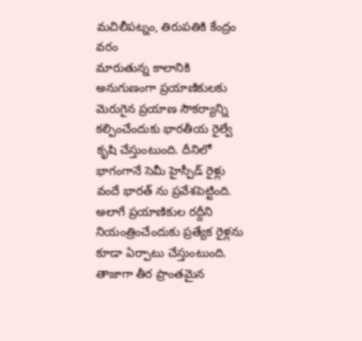మచిలీపట్నం, తిరుపతికి కేంద్రం వరం
మారుతున్న కాలానికి అనుగుణంగా ప్రయాణికులకు మెరుగైన ప్రయాణ సౌకర్యాన్ని కల్పించేందుకు భారతీయ రైల్వే కృషి చేస్తుంటుంది. దీనిలో భాగంగానే సెమీ హైస్పీడ్ రైళ్లు వందే భారత్ ను ప్రవేశపెట్టింది. అలాగే ప్రయాణికుల రద్దీని నియంత్రించేందుకు ప్రత్యేక రైళ్లను కూడా ఏర్పాటు చేస్తుంటుంది. తాజాగా తీర ప్రాంతమైన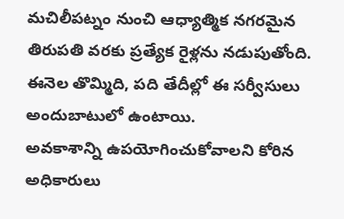మచిలీపట్నం నుంచి ఆధ్యాత్మిక నగరమైన తిరుపతి వరకు ప్రత్యేక రైళ్లను నడుపుతోంది. ఈనెల తొమ్మిది, పది తేదీల్లో ఈ సర్వీసులు అందుబాటులో ఉంటాయి.
అవకాశాన్ని ఉపయోగించుకోవాలని కోరిన అధికారులు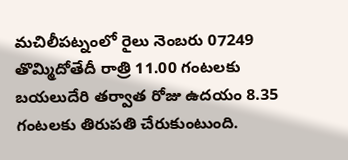మచిలీపట్నంలో రైలు నెంబరు 07249 తొమ్మిదోతేదీ రాత్రి 11.00 గంటలకు బయలుదేరి తర్వాత రోజు ఉదయం 8.35 గంటలకు తిరుపతి చేరుకుంటుంది.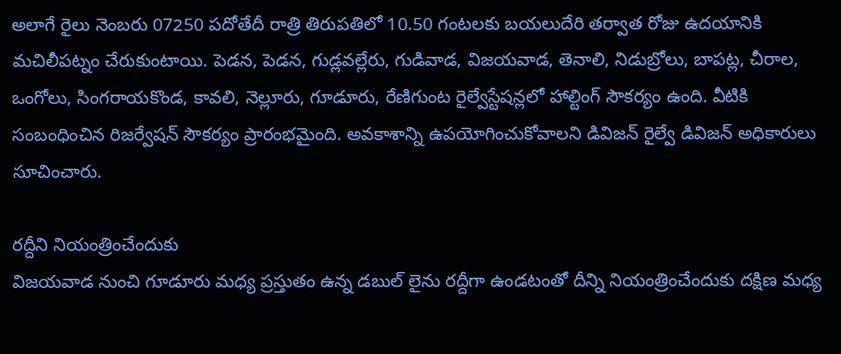అలాగే రైలు నెంబరు 07250 పదోతేదీ రాత్రి తిరుపతిలో 10.50 గంటలకు బయలుదేరి తర్వాత రోజు ఉదయానికి మచిలీపట్నం చేరుకుంటాయి. పెడన, పెడన, గుడ్లవల్లేరు, గుడివాడ, విజయవాడ, తెనాలి, నిడుబ్రోలు, బాపట్ల, చీరాల, ఒంగోలు, సింగరాయకొండ, కావలి, నెల్లూరు, గూడూరు, రేణిగుంట రైల్వేస్టేషన్లలో హాల్టింగ్ సౌకర్యం ఉంది. వీటికి సంబంధించిన రిజర్వేషన్ సౌకర్యం ప్రారంభమైంది. అవకాశాన్ని ఉపయోగించుకోవాలని డివిజన్ రైల్వే డివిజన్ అధికారులు సూచించారు.

రద్దీని నియంత్రించేందుకు
విజయవాడ నుంచి గూడూరు మధ్య ప్రస్తుతం ఉన్న డబుల్ లైను రద్దీగా ఉండటంతో దీన్ని నియంత్రించేందుకు దక్షిణ మధ్య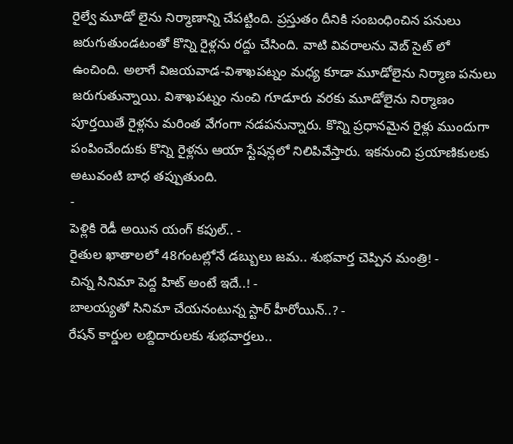రైల్వే మూడో లైను నిర్మాణాన్ని చేపట్టింది. ప్రస్తుతం దీనికి సంబంధించిన పనులు జరుగుతుండటంతో కొన్ని రైళ్లను రద్దు చేసింది. వాటి వివరాలను వెబ్ సైట్ లో ఉంచింది. అలాగే విజయవాడ-విశాఖపట్నం మధ్య కూడా మూడోలైను నిర్మాణ పనులు జరుగుతున్నాయి. విశాఖపట్నం నుంచి గూడూరు వరకు మూడోలైను నిర్మాణం పూర్తయితే రైళ్లను మరింత వేగంగా నడపనున్నారు. కొన్ని ప్రధానమైన రైళ్లు ముందుగా పంపించేందుకు కొన్ని రైళ్లను ఆయా స్టేషన్లలో నిలిపివేస్తారు. ఇకనుంచి ప్రయాణికులకు అటువంటి బాధ తప్పుతుంది.
-
పెళ్లికి రెడీ అయిన యంగ్ కపుల్.. -
రైతుల ఖాతాలలో 48గంటల్లోనే డబ్బులు జమ.. శుభవార్త చెప్పిన మంత్రి! -
చిన్న సినిమా పెద్ద హిట్ అంటే ఇదే..! -
బాలయ్యతో సినిమా చేయనంటున్న స్టార్ హీరోయిన్..? -
రేషన్ కార్డుల లబ్దిదారులకు శుభవార్తలు..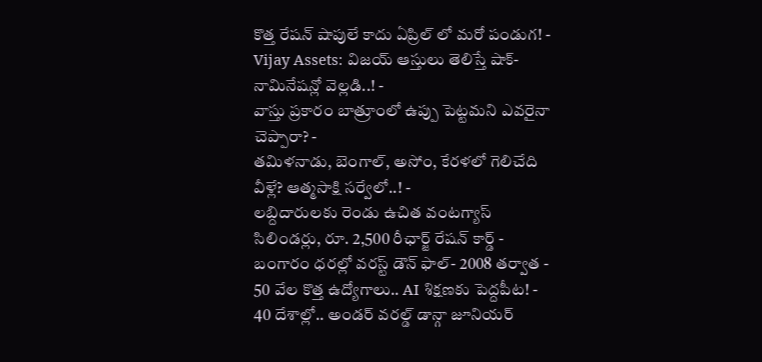కొత్త రేషన్ షాపులే కాదు ఏప్రిల్ లో మరో పండుగ! -
Vijay Assets: విజయ్ ఆస్తులు తెలిస్తే షాక్- నామినేషన్లో వెల్లడి..! -
వాస్తు ప్రకారం బాత్రూంలో ఉప్పు పెట్టమని ఎవరైనా చెప్పారా? -
తమిళనాడు, బెంగాల్, అసోం, కేరళలో గెలిచేది వీళ్లే? ఆత్మసాక్షి సర్వేలో..! -
లబ్దిదారులకు రెండు ఉచిత వంటగ్యాస్ సిలిండర్లు, రూ. 2,500 రీఛార్జ్ రేషన్ కార్డ్ -
బంగారం ధరల్లో వరస్ట్ డౌన్ ఫాల్- 2008 తర్వాత -
50 వేల కొత్త ఉద్యోగాలు.. AI శిక్షణకు పెద్దపీట! -
40 దేశాల్లో.. అండర్ వరల్డ్ డాన్గా జూనియర్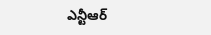ఎన్టీఆర్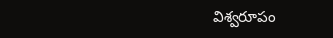విశ్వరూపం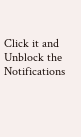Click it and Unblock the Notifications